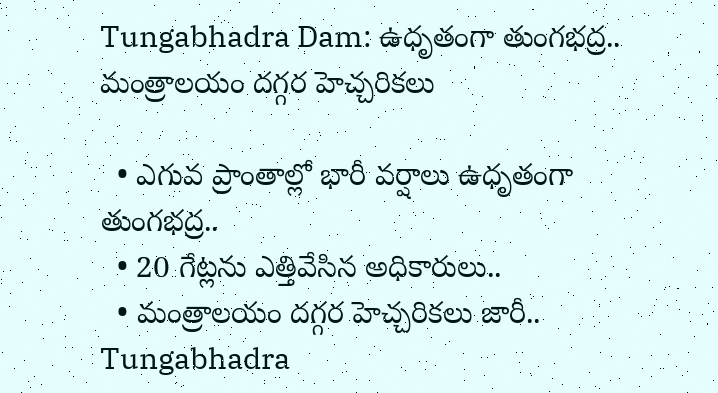Tungabhadra Dam: ఉధృతంగా తుంగభద్ర.. మంత్రాలయం దగ్గర హెచ్చరికలు

  • ఎగువ ప్రాంతాల్లో భారీ వర్షాలు ఉధృతంగా తుంగభద్ర..
  • 20 గేట్లను ఎత్తివేసిన అధికారులు..
  • మంత్రాలయం దగ్గర హెచ్చరికలు జారీ..
Tungabhadra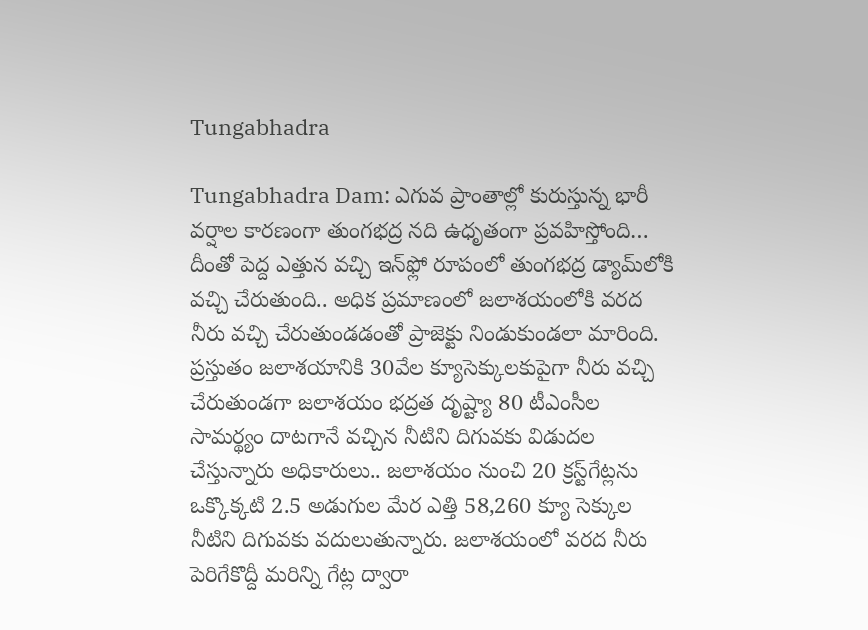Tungabhadra

Tungabhadra Dam: ఎగువ ప్రాంతాల్లో కురుస్తున్న భారీ వర్షాల కారణంగా తుంగభద్ర నది ఉధృతంగా ప్రవహిస్తోంది… దీంతో పెద్ద ఎత్తున వచ్చి ఇన్‌ఫ్లో రూపంలో తుంగభద్ర డ్యామ్‌లోకి వచ్చి చేరుతుంది.. అధిక ప్రమాణంలో జలాశయంలోకి వరద నీరు వచ్చి చేరుతుండడంతో ప్రాజెక్టు నిండుకుండలా మారింది. ప్రస్తుతం జలాశయానికి 30వేల క్యూసెక్కులకుపైగా నీరు వచ్చి చేరుతుండగా జలాశయం భద్రత దృష్ట్యా 80 టీఎంసీల సామర్థ్యం దాటగానే వచ్చిన నీటిని దిగువకు విడుదల చేస్తున్నారు అధికారులు.. జలాశయం నుంచి 20 క్రస్ట్‌గేట్లను ఒక్కొక్కటి 2.5 అడుగుల మేర ఎత్తి 58,260 క్యూ సెక్కుల నీటిని దిగువకు వదులుతున్నారు. జలాశయంలో వరద నీరు పెరిగేకొద్దీ మరిన్ని గేట్ల ద్వారా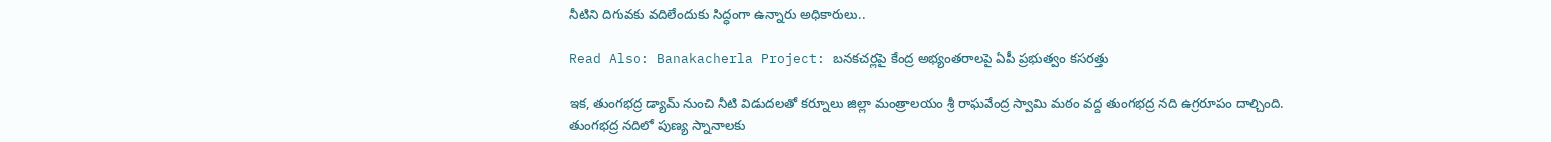నీటిని దిగువకు వదిలేందుకు సిద్ధంగా ఉన్నారు అధికారులు..

Read Also: Banakacherla Project: బనకచర్లపై కేంద్ర అభ్యంతరాలపై ఏపీ ప్రభుత్వం కసరత్తు

ఇక, తుంగభద్ర డ్యామ్‌ నుంచి నీటి విడుదలతో కర్నూలు జిల్లా మంత్రాలయం శ్రీ రాఘవేంద్ర స్వామి మఠం వద్ద తుంగభద్ర నది ఉగ్రరూపం దాల్చింది. తుంగభద్ర నదిలో పుణ్య స్నానాలకు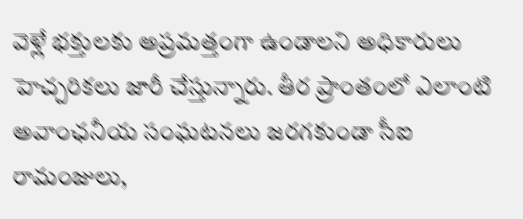వెళ్లే భక్తులకు అప్రమత్తంగా ఉండాలని అధికారులు హెచ్చరికలు జారీ చేస్తున్నారు. తీర ప్రాంతంలో ఎలాంటి అవాంఛనీయ సంఘటనలు జరగకుండా సీఐ రామంజులు,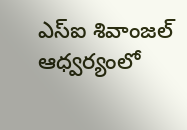ఎస్ఐ శివాంజల్ ఆధ్వర్యంలో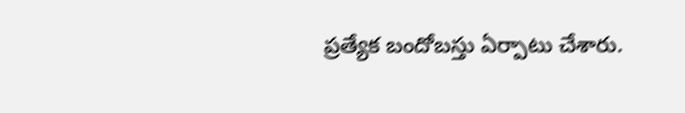ప్రత్యేక బందోబస్తు ఏర్పాటు చేశారు.